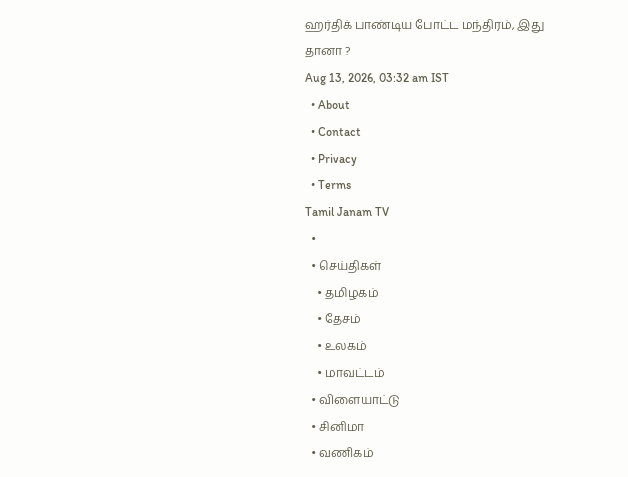ஹர்திக் பாண்டிய போட்ட மந்திரம், இது தானா ?
Aug 13, 2026, 03:32 am IST
  • About
  • Contact
  • Privacy
  • Terms
Tamil Janam TV
  •
  • செய்திகள்
    • தமிழகம்
    • தேசம்
    • உலகம்
    • மாவட்டம்
  • விளையாட்டு
  • சினிமா
  • வணிகம்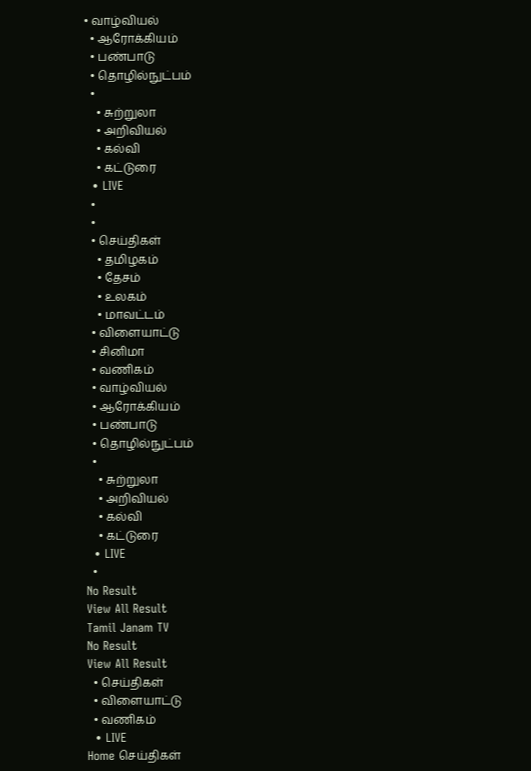• வாழ்வியல்
  • ஆரோக்கியம்
  • பண்பாடு
  • தொழில்நுட்பம்
  •
    • சுற்றுலா
    • அறிவியல்
    • கல்வி
    • கட்டுரை
  • LIVE
  •
  •
  • செய்திகள்
    • தமிழகம்
    • தேசம்
    • உலகம்
    • மாவட்டம்
  • விளையாட்டு
  • சினிமா
  • வணிகம்
  • வாழ்வியல்
  • ஆரோக்கியம்
  • பண்பாடு
  • தொழில்நுட்பம்
  •
    • சுற்றுலா
    • அறிவியல்
    • கல்வி
    • கட்டுரை
  • LIVE
  •
No Result
View All Result
Tamil Janam TV
No Result
View All Result
  • செய்திகள்
  • விளையாட்டு
  • வணிகம்
  • LIVE
Home செய்திகள்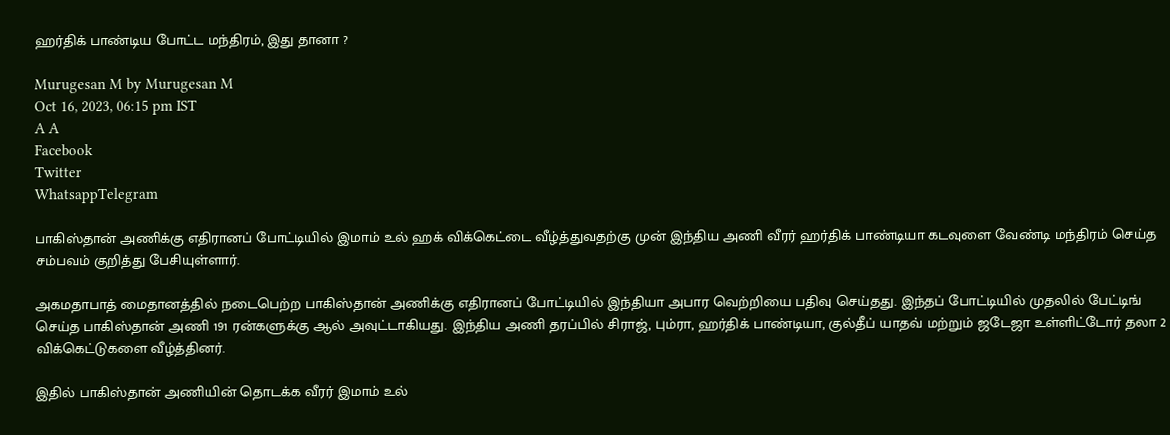ஹர்திக் பாண்டிய போட்ட மந்திரம், இது தானா ?

Murugesan M by Murugesan M
Oct 16, 2023, 06:15 pm IST
A A
Facebook
Twitter
WhatsappTelegram

பாகிஸ்தான் அணிக்கு எதிரானப் போட்டியில் இமாம் உல் ஹக் விக்கெட்டை வீழ்த்துவதற்கு முன் இந்திய அணி வீரர் ஹர்திக் பாண்டியா கடவுளை வேண்டி மந்திரம் செய்த சம்பவம் குறித்து பேசியுள்ளார்.

அகமதாபாத் மைதானத்தில் நடைபெற்ற பாகிஸ்தான் அணிக்கு எதிரானப் போட்டியில் இந்தியா அபார வெற்றியை பதிவு செய்தது. இந்தப் போட்டியில் முதலில் பேட்டிங் செய்த பாகிஸ்தான் அணி 191 ரன்களுக்கு ஆல் அவுட்டாகியது. இந்திய அணி தரப்பில் சிராஜ், பும்ரா, ஹர்திக் பாண்டியா, குல்தீப் யாதவ் மற்றும் ஜடேஜா உள்ளிட்டோர் தலா 2 விக்கெட்டுகளை வீழ்த்தினர்.

இதில் பாகிஸ்தான் அணியின் தொடக்க வீரர் இமாம் உல்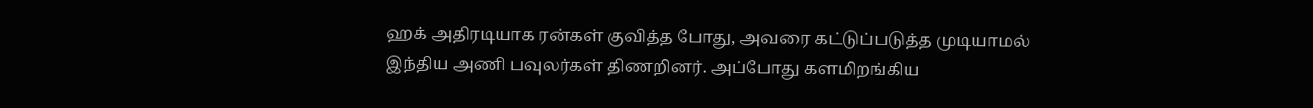ஹக் அதிரடியாக ரன்கள் குவித்த போது, அவரை கட்டுப்படுத்த முடியாமல் இந்திய அணி பவுலர்கள் திணறினர். அப்போது களமிறங்கிய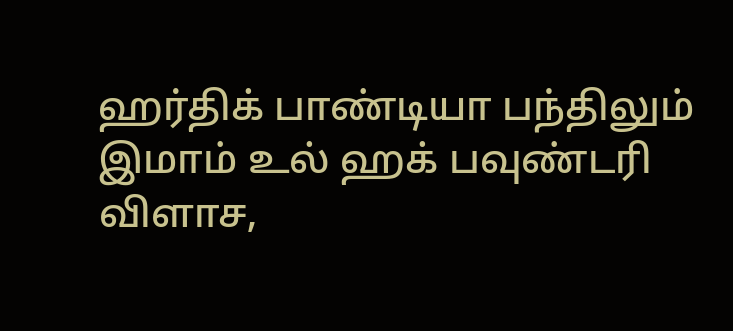ஹர்திக் பாண்டியா பந்திலும் இமாம் உல் ஹக் பவுண்டரி விளாச,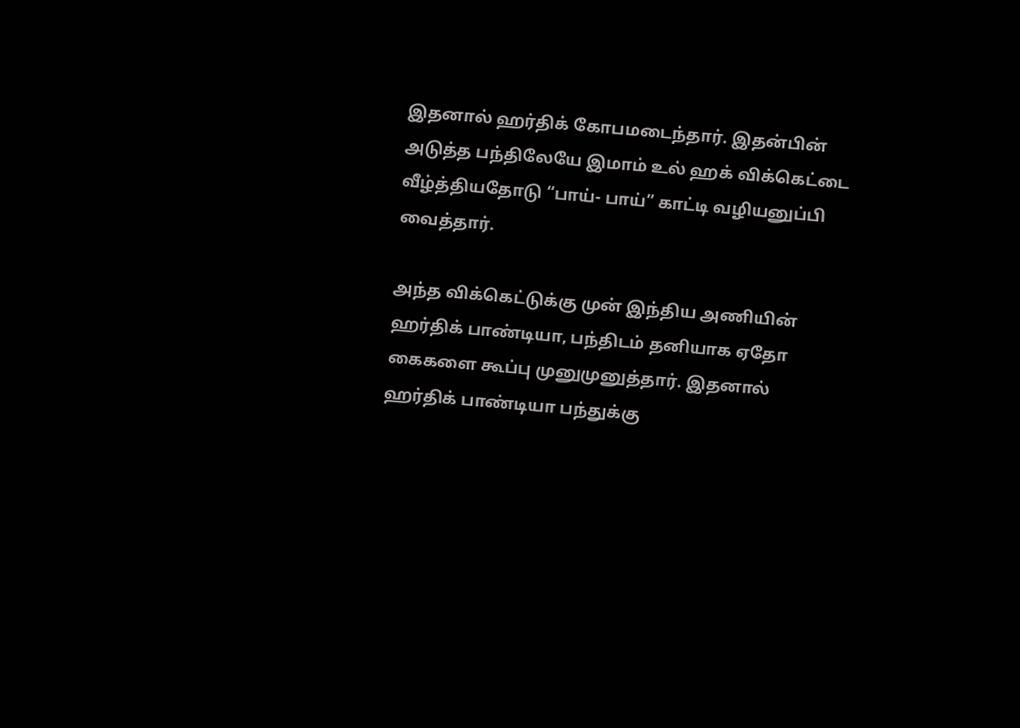இதனால் ஹர்திக் கோபமடைந்தார். இதன்பின் அடுத்த பந்திலேயே இமாம் உல் ஹக் விக்கெட்டை வீழ்த்தியதோடு “பாய்- பாய்” காட்டி வழியனுப்பி வைத்தார்.

அந்த விக்கெட்டுக்கு முன் இந்திய அணியின் ஹர்திக் பாண்டியா, பந்திடம் தனியாக ஏதோ கைகளை கூப்பு முனுமுனுத்தார். இதனால் ஹர்திக் பாண்டியா பந்துக்கு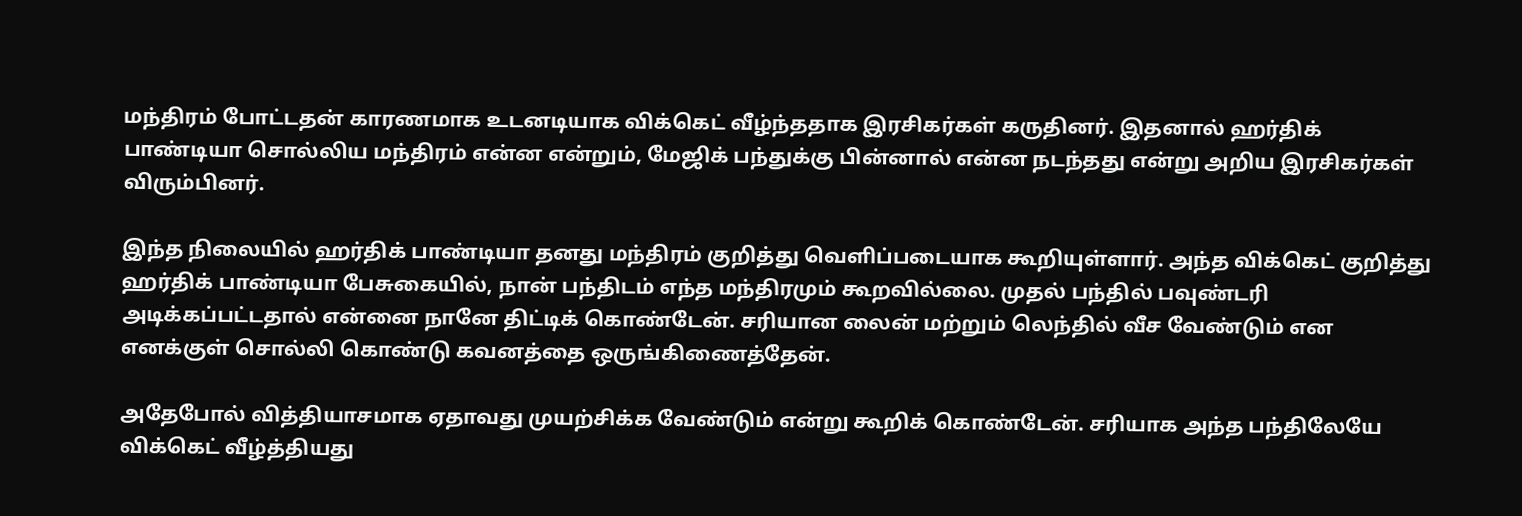மந்திரம் போட்டதன் காரணமாக உடனடியாக விக்கெட் வீழ்ந்ததாக இரசிகர்கள் கருதினர். இதனால் ஹர்திக் பாண்டியா சொல்லிய மந்திரம் என்ன என்றும், மேஜிக் பந்துக்கு பின்னால் என்ன நடந்தது என்று அறிய இரசிகர்கள் விரும்பினர்.

இந்த நிலையில் ஹர்திக் பாண்டியா தனது மந்திரம் குறித்து வெளிப்படையாக கூறியுள்ளார். அந்த விக்கெட் குறித்து ஹர்திக் பாண்டியா பேசுகையில், நான் பந்திடம் எந்த மந்திரமும் கூறவில்லை. முதல் பந்தில் பவுண்டரி அடிக்கப்பட்டதால் என்னை நானே திட்டிக் கொண்டேன். சரியான லைன் மற்றும் லெந்தில் வீச வேண்டும் என எனக்குள் சொல்லி கொண்டு கவனத்தை ஒருங்கிணைத்தேன்.

அதேபோல் வித்தியாசமாக ஏதாவது முயற்சிக்க வேண்டும் என்று கூறிக் கொண்டேன். சரியாக அந்த பந்திலேயே விக்கெட் வீழ்த்தியது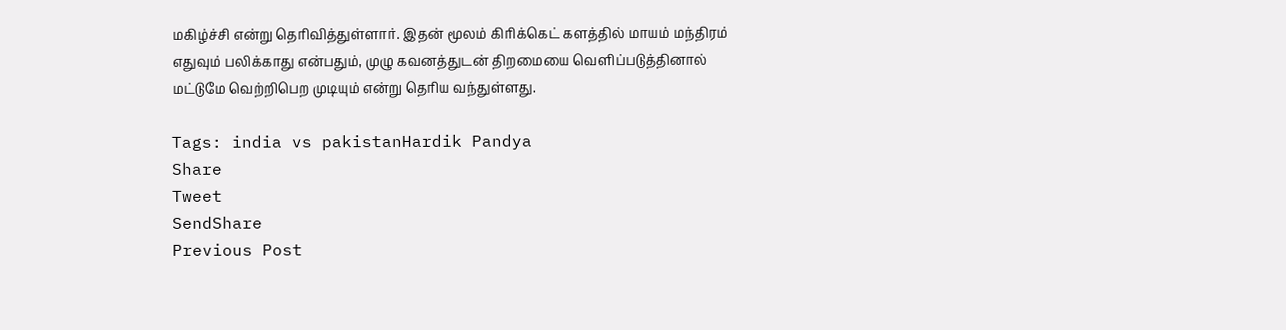மகிழ்ச்சி என்று தெரிவித்துள்ளார். இதன் மூலம் கிரிக்கெட் களத்தில் மாயம் மந்திரம் எதுவும் பலிக்காது என்பதும், முழு கவனத்துடன் திறமையை வெளிப்படுத்தினால் மட்டுமே வெற்றிபெற முடியும் என்று தெரிய வந்துள்ளது.

Tags: india vs pakistanHardik Pandya
Share
Tweet
SendShare
Previous Post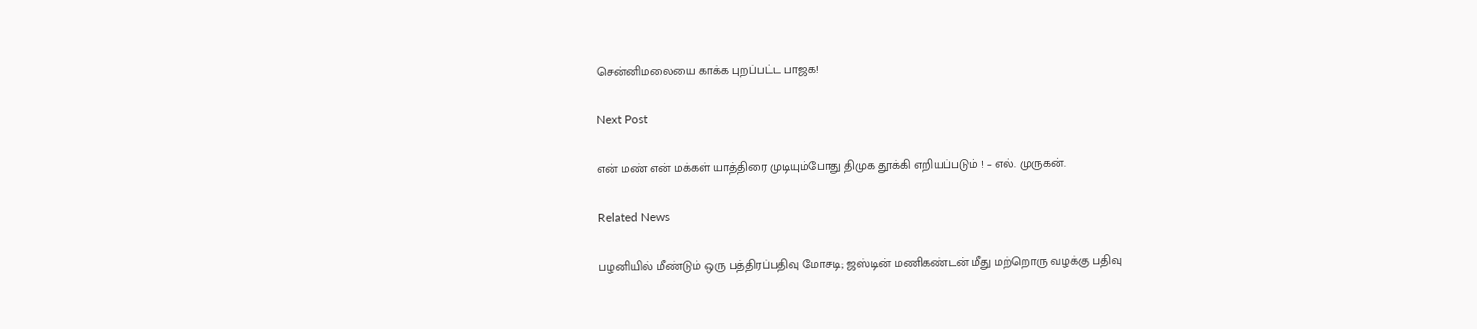சென்னிமலையை காக்க புறப்பட்ட பாஜக!

Next Post

என் மண் என் மக்கள் யாத்திரை முடியும்போது திமுக தூக்கி எறியப்படும் ! – எல். முருகன்.

Related News

பழனியில் மீண்டும் ஒரு பத்திரப்பதிவு மோசடி; ஜஸ்டின் மணிகண்டன் மீது மற்றொரு வழக்கு பதிவு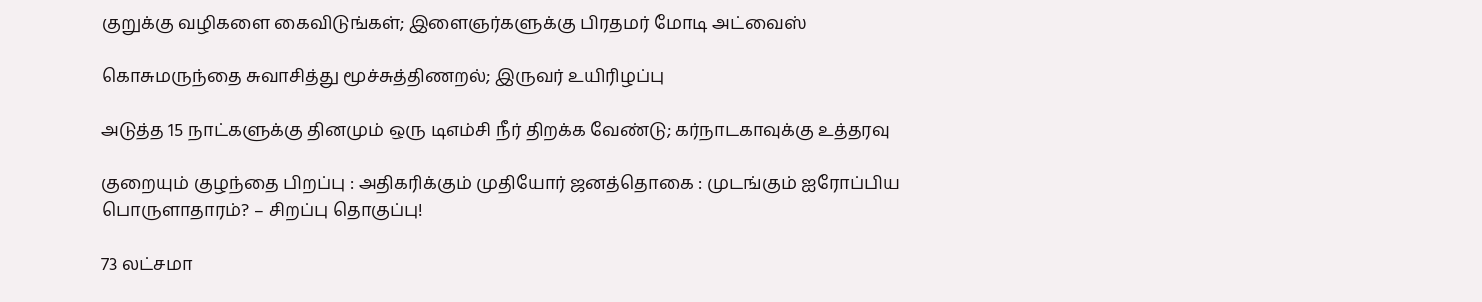குறுக்கு வழிகளை கைவிடுங்கள்; இளைஞர்களுக்கு பிரதமர் மோடி அட்வைஸ்

கொசுமருந்தை சுவாசித்து மூச்சுத்திணறல்; இருவர் உயிரிழப்பு

அடுத்த 15 நாட்களுக்கு தினமும் ஒரு டிஎம்சி நீர் திறக்க வேண்டு; கர்நாடகாவுக்கு உத்தரவு

குறையும் குழந்தை பிறப்பு : அதிகரிக்கும் முதியோர் ஜனத்தொகை : முடங்கும் ஐரோப்பிய பொருளாதாரம்? – சிறப்பு தொகுப்பு!

73 லட்சமா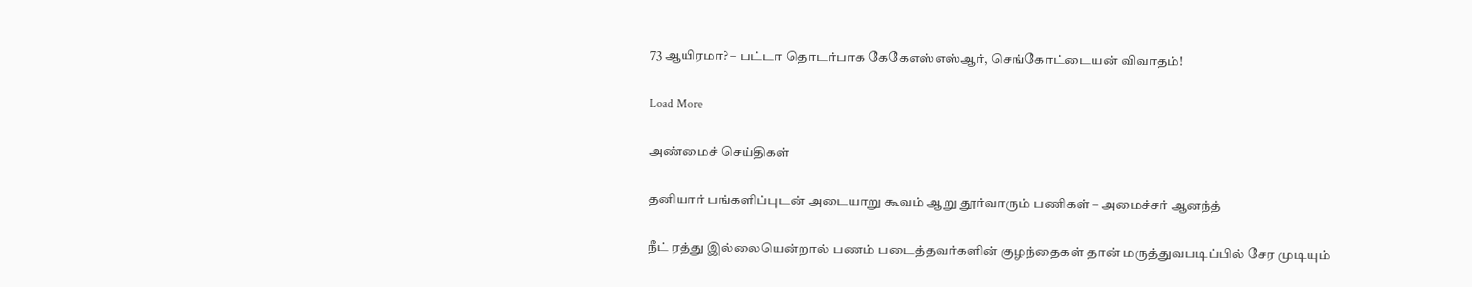73 ஆயிரமா? – பட்டா தொடர்பாக கேகேஎஸ்எஸ்ஆர், செங்கோட்டையன் விவாதம்!

Load More

அண்மைச் செய்திகள்

தனியார் பங்களிப்புடன் அடையாறு கூவம் ஆறு தூர்வாரும் பணிகள் – அமைச்சர் ஆனந்த்

நீட் ரத்து இல்லையென்றால் பணம் படைத்தவர்களின் குழந்தைகள் தான் மருத்துவபடிப்பில் சேர முடியும்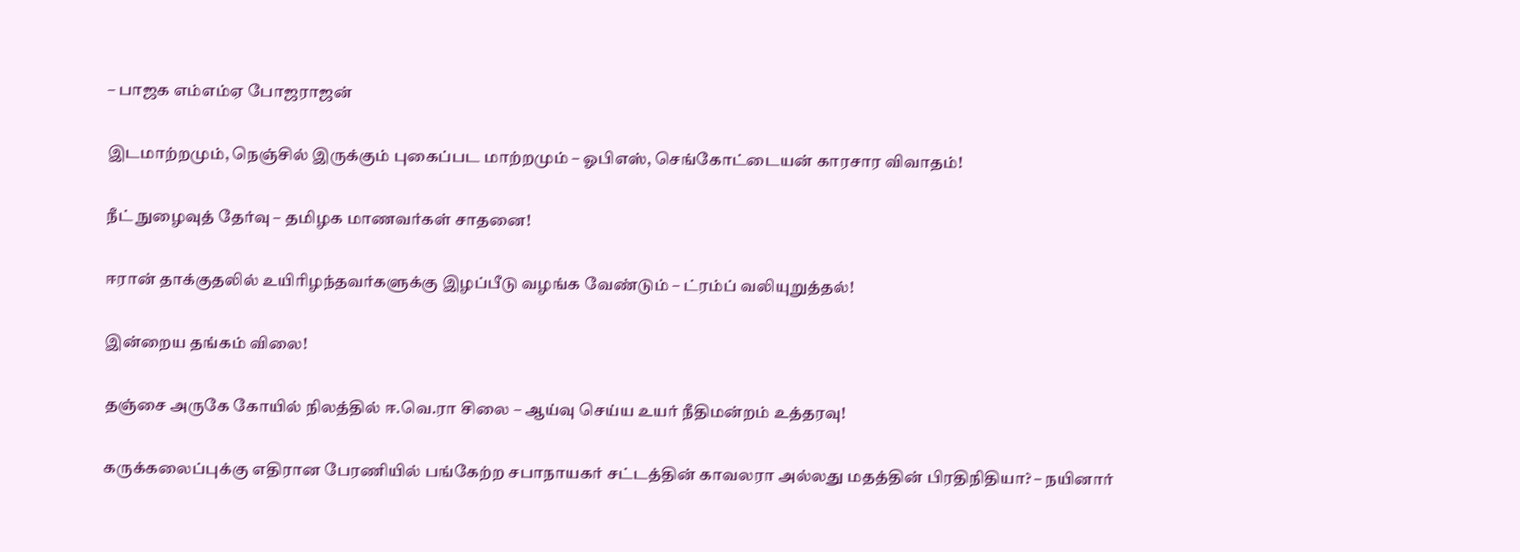– பாஜக எம்எம்ஏ போஜராஜன்

இடமாற்றமும், நெஞ்சில் இருக்கும் புகைப்பட மாற்றமும் – ஓபிஎஸ், செங்கோட்டையன் காரசார விவாதம்!

நீட் நுழைவுத் தேர்வு – தமிழக மாணவர்கள் சாதனை!

ஈரான் தாக்குதலில் உயிரிழந்தவர்களுக்கு இழப்பீடு வழங்க வேண்டும் – ட்ரம்ப் வலியுறுத்தல்!

இன்றைய தங்கம் விலை!

தஞ்சை அருகே கோயில் நிலத்தில் ஈ.வெ.ரா சிலை – ஆய்வு செய்ய உயர் நீதிமன்றம் உத்தரவு!

கருக்கலைப்புக்கு எதிரான பேரணியில் பங்கேற்ற சபாநாயகர் சட்டத்தின் காவலரா அல்லது மதத்தின் பிரதிநிதியா? – நயினார்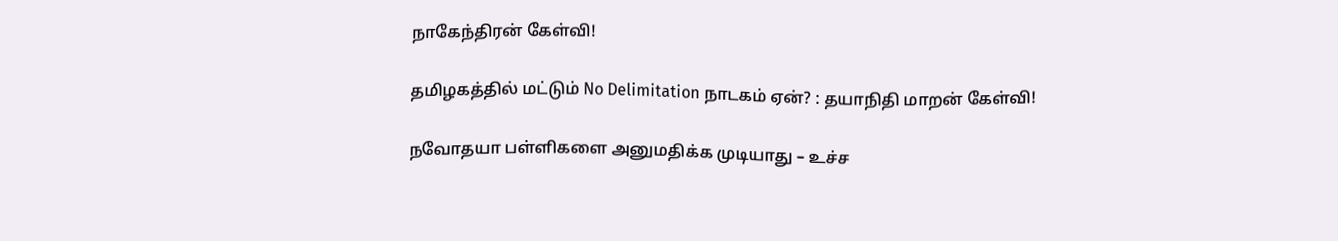நாகேந்திரன் கேள்வி!

தமிழகத்தில் மட்டும் No Delimitation நாடகம் ஏன்? : தயாநிதி மாறன் கேள்வி!

நவோதயா பள்ளிகளை அனுமதிக்க முடியாது – உச்ச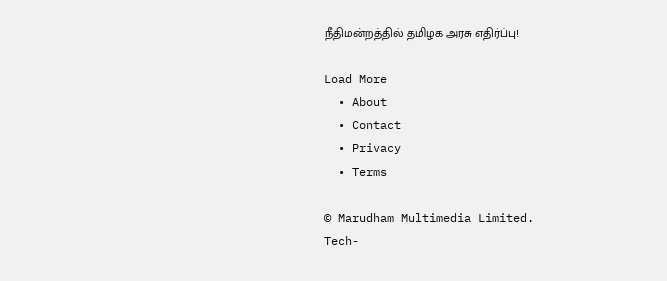நீதிமன்றத்தில் தமிழக அரசு எதிர்ப்பு!

Load More
  • About
  • Contact
  • Privacy
  • Terms

© Marudham Multimedia Limited.
Tech-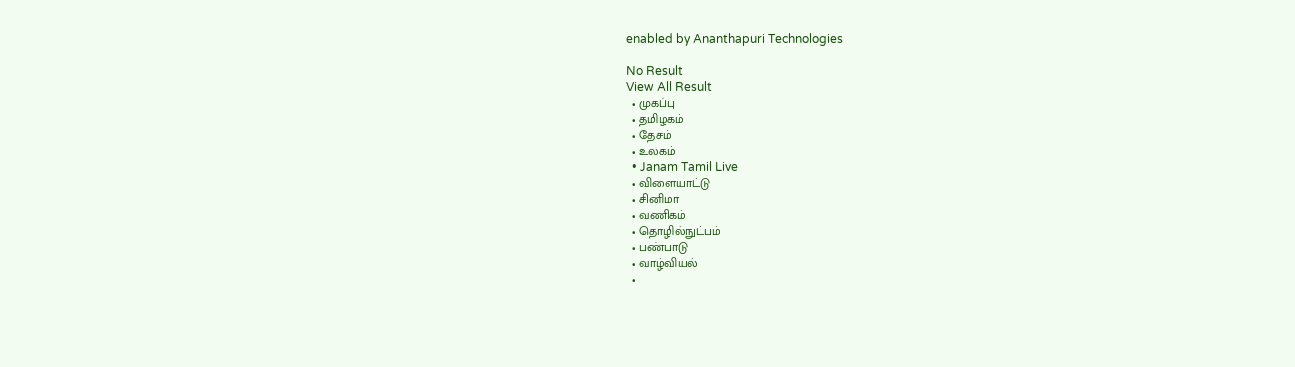enabled by Ananthapuri Technologies

No Result
View All Result
  • முகப்பு
  • தமிழகம்
  • தேசம்
  • உலகம்
  • Janam Tamil Live
  • விளையாட்டு
  • சினிமா
  • வணிகம்
  • தொழில்நுட்பம்
  • பண்பாடு
  • வாழ்வியல்
  •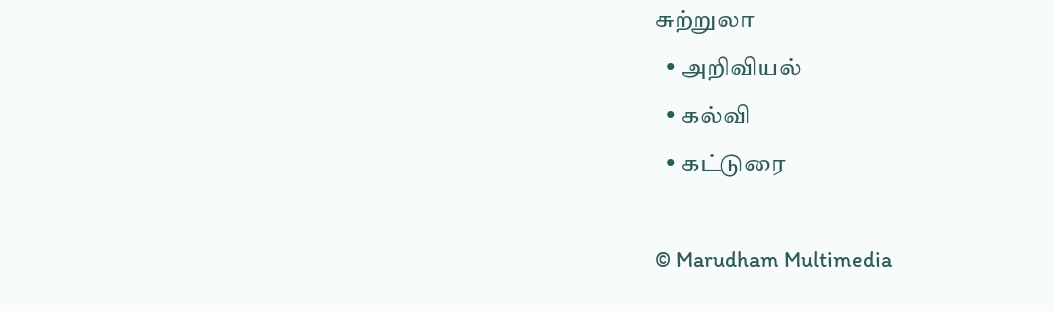சுற்றுலா
  • அறிவியல்
  • கல்வி
  • கட்டுரை

© Marudham Multimedia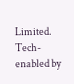Limited.
Tech-enabled by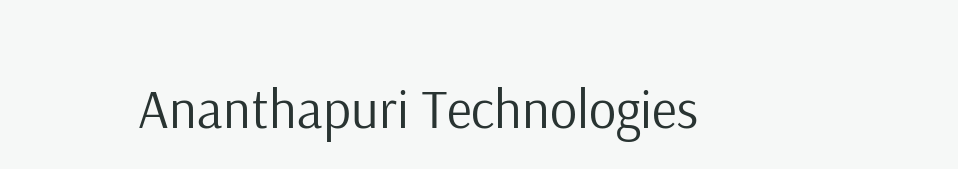Ananthapuri Technologies